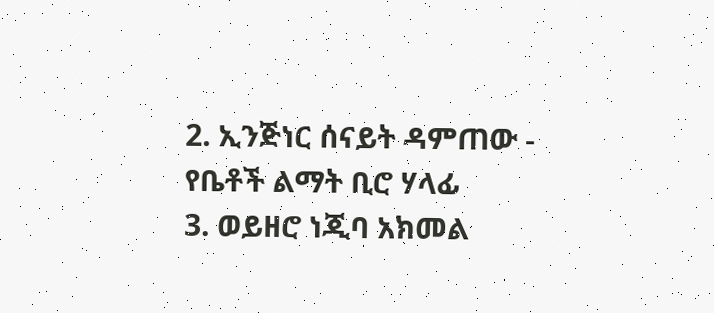2. ኢንጅነር ሰናይት ዳምጠው - የቤቶች ልማት ቢሮ ሃላፊ
3. ወይዘሮ ነጂባ አክመል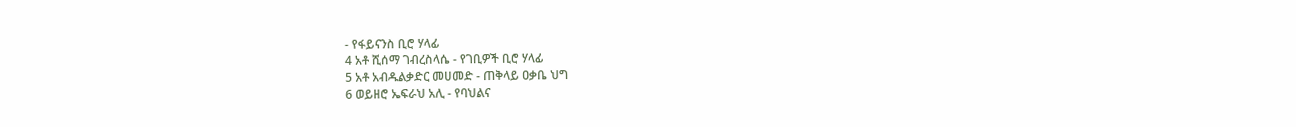- የፋይናንስ ቢሮ ሃላፊ
4 አቶ ሺሰማ ገብረስላሴ - የገቢዎች ቢሮ ሃላፊ
5 አቶ አብዱልቃድር መሀመድ - ጠቅላይ ዐቃቤ ህግ
6 ወይዘሮ ኤፍራህ አሊ - የባህልና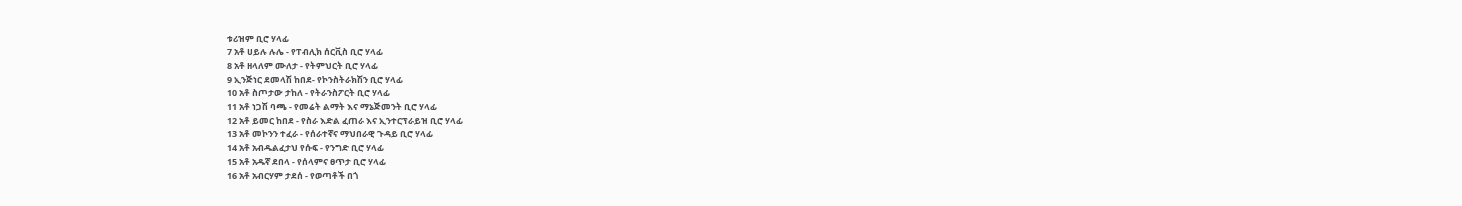ቱሪዝም ቢሮ ሃላፊ
7 አቶ ሀይሉ ሉሌ - የፐብሊክ ሰርቪስ ቢሮ ሃላፊ
8 አቶ ዘላለም ሙለታ - የትምህርት ቢሮ ሃላፊ
9 ኢንጅነር ደመላሽ ከበደ- የኮንስትራክሽን ቢሮ ሃላፊ
10 አቶ ስጦታው ታከለ - የትራንስፖርት ቢሮ ሃላፊ
11 አቶ ነጋሽ ባጫ - የመሬት ልማት እና ማኔጅመንት ቢሮ ሃላፊ
12 አቶ ይመር ከበደ - የስራ እድል ፈጠራ እና ኢንተርፕራይዝ ቢሮ ሃላፊ
13 አቶ መኮንን ተፈራ - የሰራተኛና ማህበራዊ ጉዳይ ቢሮ ሃላፊ
14 አቶ አብዱልፈታህ የሱፍ - የንግድ ቢሮ ሃላፊ
15 አቶ አዱኛ ደበላ - የሰላምና ፀጥታ ቢሮ ሃላፊ
16 አቶ አብርሃም ታደሰ - የወጣቶች በጎ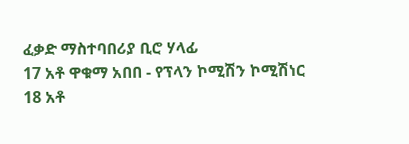ፈቃድ ማስተባበሪያ ቢሮ ሃላፊ
17 አቶ ዋቁማ አበበ - የፕላን ኮሚሽን ኮሚሽነር
18 አቶ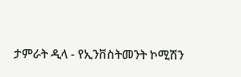ታምራት ዲላ - የኢንቨስትመንት ኮሚሽን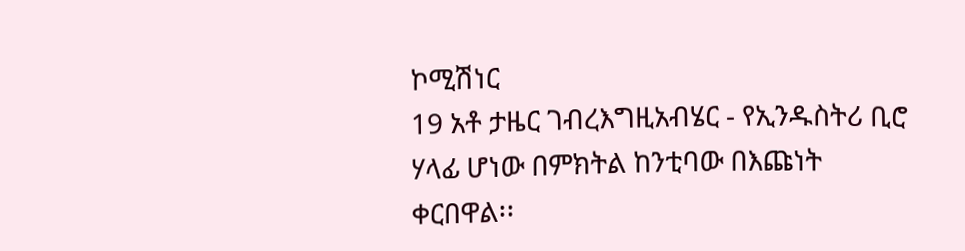ኮሚሽነር
19 አቶ ታዜር ገብረእግዚአብሄር - የኢንዱስትሪ ቢሮ ሃላፊ ሆነው በምክትል ከንቲባው በእጩነት ቀርበዋል፡፡